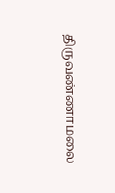திருவண்ணாமலை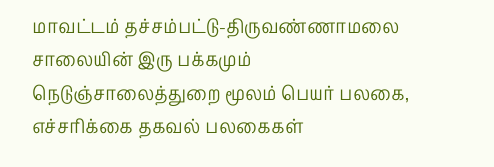மாவட்டம் தச்சம்பட்டு-திருவண்ணாமலை சாலையின் இரு பக்கமும் நெடுஞ்சாலைத்துறை மூலம் பெயர் பலகை, எச்சரிக்கை தகவல் பலகைகள்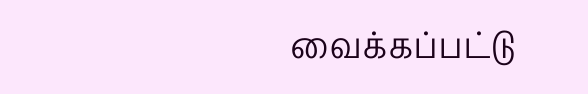வைக்கப்பட்டு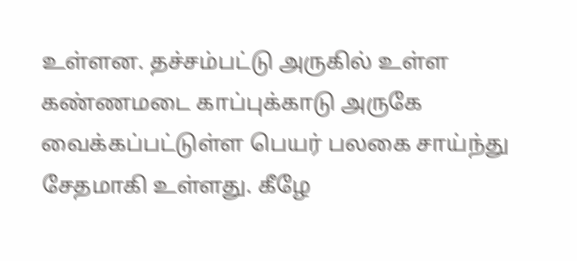உள்ளன. தச்சம்பட்டு அருகில் உள்ள கண்ணமடை காப்புக்காடு அருகே வைக்கப்பட்டுள்ள பெயர் பலகை சாய்ந்து சேதமாகி உள்ளது. கீழே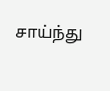சாய்ந்து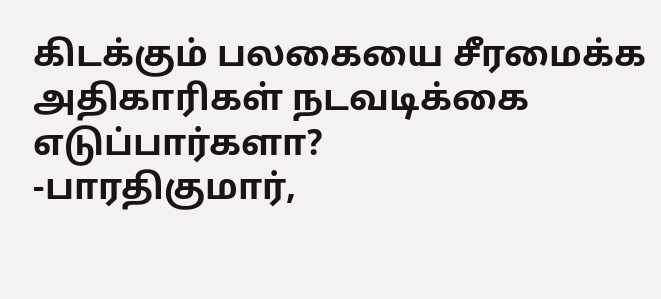கிடக்கும் பலகையை சீரமைக்க அதிகாரிகள் நடவடிக்கை எடுப்பார்களா?
-பாரதிகுமார்,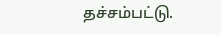தச்சம்பட்டு.